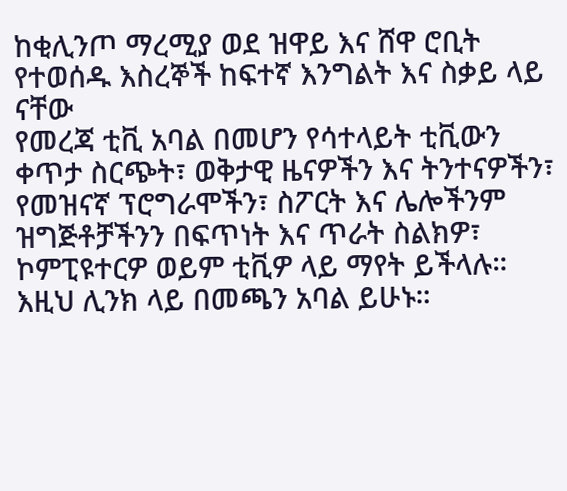ከቂሊንጦ ማረሚያ ወደ ዝዋይ እና ሸዋ ሮቢት የተወሰዱ እስረኞች ከፍተኛ እንግልት እና ስቃይ ላይ ናቸው
የመረጃ ቲቪ አባል በመሆን የሳተላይት ቲቪውን ቀጥታ ስርጭት፣ ወቅታዊ ዜናዎችን እና ትንተናዎችን፣ የመዝናኛ ፕሮግራሞችን፣ ስፖርት እና ሌሎችንም ዝግጅቶቻችንን በፍጥነት እና ጥራት ስልክዎ፣ ኮምፒዩተርዎ ወይም ቲቪዎ ላይ ማየት ይችላሉ። እዚህ ሊንክ ላይ በመጫን አባል ይሁኑ።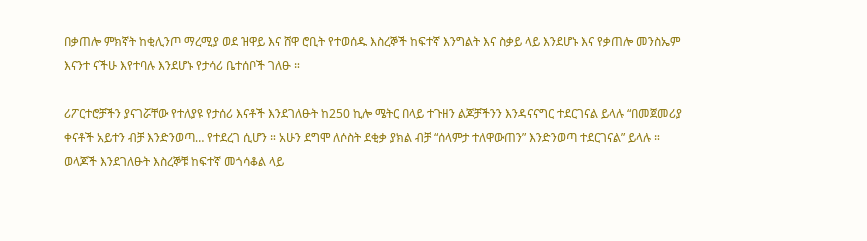በቃጠሎ ምክኛት ከቂሊንጦ ማረሚያ ወደ ዝዋይ እና ሸዋ ሮቢት የተወሰዱ እስረኞች ከፍተኛ እንግልት እና ስቃይ ላይ እንደሆኑ እና የቃጠሎ መንስኤም እናንተ ናችሁ እየተባሉ እንደሆኑ የታሳሪ ቤተሰቦች ገለፁ ።

ሪፖርተሮቻችን ያናገሯቸው የተለያዩ የታሰሪ እናቶች እንደገለፁት ከ250 ኪሎ ሜትር በላይ ተጉዘን ልጆቻችንን እንዳናናግር ተደርገናል ይላሉ “በመጀመሪያ ቀናቶች አይተን ብቻ እንድንወጣ… የተደረገ ሲሆን ። አሁን ደግሞ ለሶስት ደቂቃ ያክል ብቻ “ሰላምታ ተለዋውጠን” እንድንወጣ ተደርገናል” ይላሉ ።
ወላጆች እንደገለፁት እስረኞቹ ከፍተኛ መጎሳቆል ላይ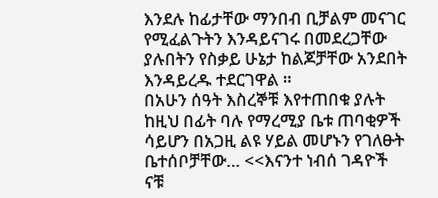እንደሉ ከፊታቸው ማንበብ ቢቻልም መናገር የሚፈልጉትን እንዳይናገሩ በመደረጋቸው ያሉበትን የስቃይ ሁኔታ ከልጆቻቸው አንደበት እንዳይረዱ ተደርገዋል ።
በአሁን ሰዓት እስረኞቹ እየተጠበቁ ያሉት ከዚህ በፊት ባሉ የማረሚያ ቤቱ ጠባቂዎች ሳይሆን በአጋዚ ልዩ ሃይል መሆኑን የገለፁት ቤተሰቦቻቸው… <<እናንተ ነብሰ ገዳዮች ናቹ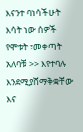እናንተ ባነሳችሁት እሳት ነው ሰዎች የሞቱት ፣መቀጣት አለባቹ >> እየተባሉ እንደሚያሸማቅቋቸው እና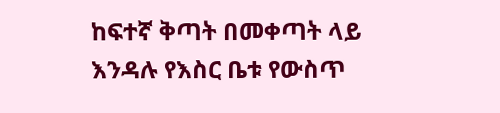ከፍተኛ ቅጣት በመቀጣት ላይ እንዳሉ የእስር ቤቱ የውስጥ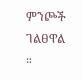ምንጮች ገልፀዋል ።